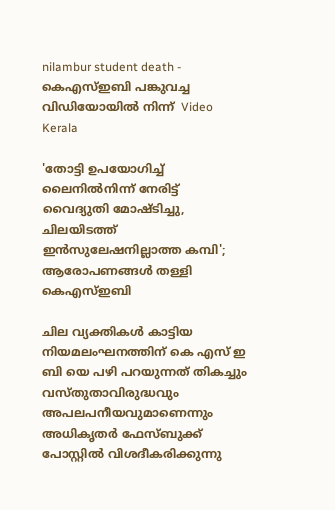nilambur student death - കെഎസ്ഇബി പങ്കുവച്ച വിഡിയോയില്‍ നിന്ന്  Video
Kerala

'തോട്ടി ഉപയോഗിച്ച് ലൈനില്‍നിന്ന് നേരിട്ട് വൈദ്യുതി മോഷ്ടിച്ചു, ചിലയിടത്ത് ഇന്‍സുലേഷനില്ലാത്ത കമ്പി'; ആരോപണങ്ങള്‍ തള്ളി കെഎസ്ഇബി

ചില വ്യക്തികള്‍ കാട്ടിയ നിയമലംഘനത്തിന് കെ എസ് ഇ ബി യെ പഴി പറയുന്നത് തികച്ചും വസ്തുതാവിരുദ്ധവും അപലപനീയവുമാണെന്നും അധികൃതര്‍ ഫേസ്ബുക്ക് പോസ്റ്റില്‍ വിശദീകരിക്കുന്നു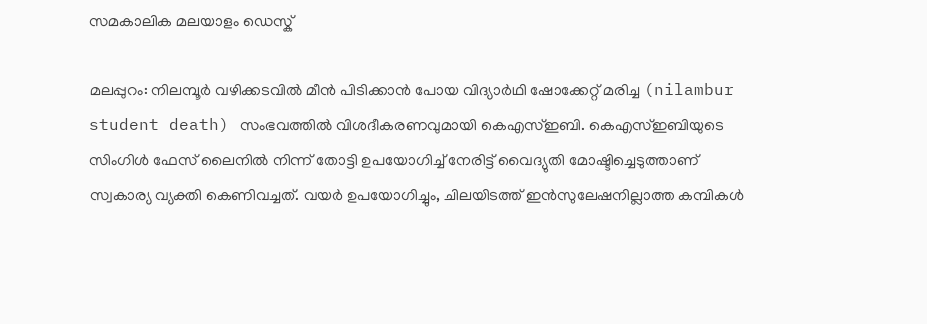സമകാലിക മലയാളം ഡെസ്ക്

മലപ്പുറം: നിലമ്പൂര്‍ വഴിക്കടവില്‍ മീന്‍ പിടിക്കാന്‍ പോയ വിദ്യാര്‍ഥി ഷോക്കേറ്റ് മരിച്ച (nilambur student death) സംഭവത്തില്‍ വിശദീകരണവുമായി കെഎസ്ഇബി. കെഎസ്ഇബിയുടെ സിംഗിള്‍ ഫേസ് ലൈനില്‍ നിന്ന് തോട്ടി ഉപയോഗിച്ച് നേരിട്ട് വൈദ്യുതി മോഷ്ടിച്ചെടുത്താണ് സ്വകാര്യ വ്യക്തി കെണിവച്ചത്. വയര്‍ ഉപയോഗിച്ചും, ചിലയിടത്ത് ഇന്‍സുലേഷനില്ലാത്ത കമ്പികള്‍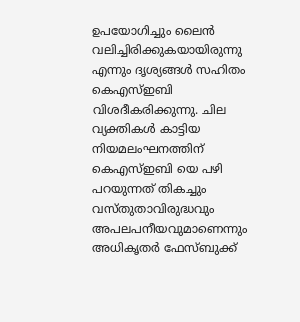ഉപയോഗിച്ചും ലൈന്‍ വലിച്ചിരിക്കുകയായിരുന്നു എന്നും ദൃശ്യങ്ങള്‍ സഹിതം കെഎസ്ഇബി വിശദീകരിക്കുന്നു. ചില വ്യക്തികള്‍ കാട്ടിയ നിയമലംഘനത്തിന് കെഎസ്ഇബി യെ പഴി പറയുന്നത് തികച്ചും വസ്തുതാവിരുദ്ധവും അപലപനീയവുമാണെന്നും അധികൃതര്‍ ഫേസ്ബുക്ക്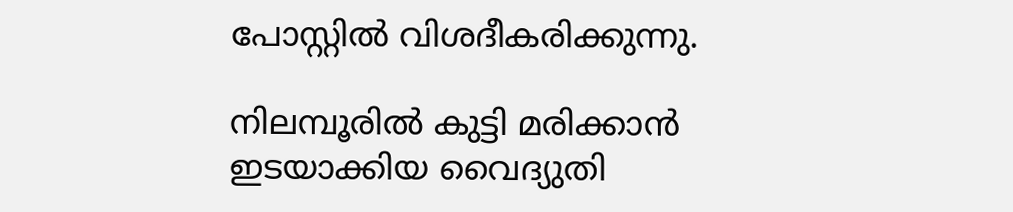പോസ്റ്റില്‍ വിശദീകരിക്കുന്നു.

നിലമ്പൂരില്‍ കുട്ടി മരിക്കാന്‍ ഇടയാക്കിയ വൈദ്യുതി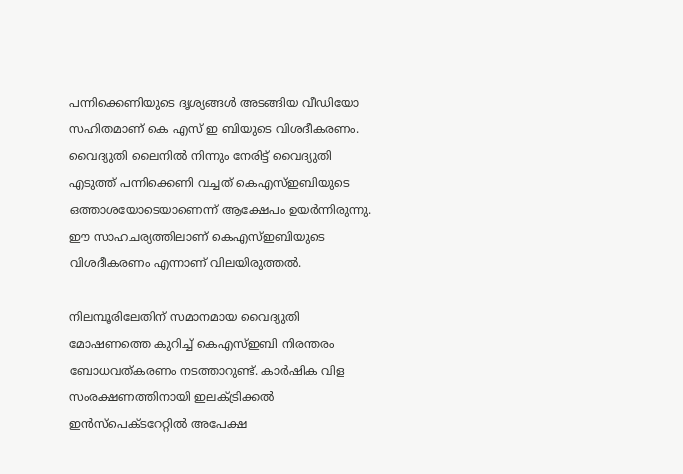പന്നിക്കെണിയുടെ ദൃശ്യങ്ങള്‍ അടങ്ങിയ വീഡിയോ സഹിതമാണ് കെ എസ് ഇ ബിയുടെ വിശദീകരണം. വൈദ്യുതി ലൈനില്‍ നിന്നും നേരിട്ട് വൈദ്യുതി എടുത്ത് പന്നിക്കെണി വച്ചത് കെഎസ്ഇബിയുടെ ഒത്താശയോടെയാണെന്ന് ആക്ഷേപം ഉയര്‍ന്നിരുന്നു. ഈ സാഹചര്യത്തിലാണ് കെഎസ്ഇബിയുടെ വിശദീകരണം എന്നാണ് വിലയിരുത്തല്‍.

നിലമ്പൂരിലേതിന് സമാനമായ വൈദ്യുതി മോഷണത്തെ കുറിച്ച് കെഎസ്ഇബി നിരന്തരം ബോധവത്കരണം നടത്താറുണ്ട്. കാര്‍ഷിക വിള സംരക്ഷണത്തിനായി ഇലക്ട്രിക്കല്‍ ഇന്‍സ്‌പെക്ടറേറ്റില്‍ അപേക്ഷ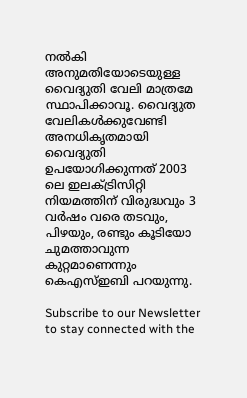നല്‍കി അനുമതിയോടെയുള്ള വൈദ്യുതി വേലി മാത്രമേ സ്ഥാപിക്കാവൂ. വൈദ്യുത വേലികള്‍ക്കുവേണ്ടി അനധികൃതമായി വൈദ്യുതി ഉപയോഗിക്കുന്നത് 2003 ലെ ഇലക്ട്രിസിറ്റി നിയമത്തിന് വിരുദ്ധവും 3 വര്‍ഷം വരെ തടവും, പിഴയും, രണ്ടും കൂടിയോ ചുമത്താവുന്ന കുറ്റമാണെന്നും കെഎസ്ഇബി പറയുന്നു.

Subscribe to our Newsletter to stay connected with the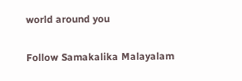world around you

Follow Samakalika Malayalam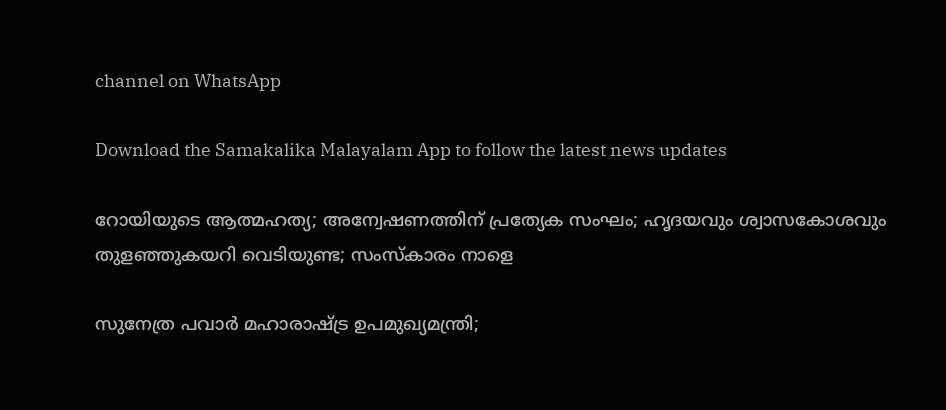channel on WhatsApp

Download the Samakalika Malayalam App to follow the latest news updates

റോയിയുടെ ആത്മഹത്യ; അന്വേഷണത്തിന് പ്രത്യേക സംഘം; ഹൃദയവും ശ്വാസകോശവും തുളഞ്ഞുകയറി വെടിയുണ്ട; സംസ്‌കാരം നാളെ

സുനേത്ര പവാര്‍ മഹാരാഷ്ട്ര ഉപമുഖ്യമന്ത്രി;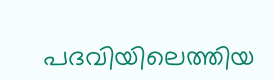പദവിയിലെത്തിയ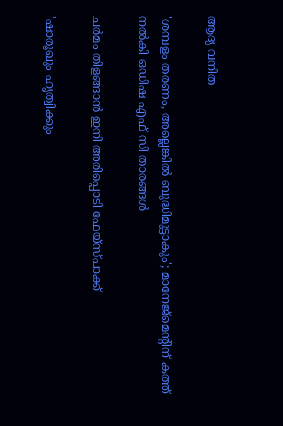ആദ്യ വനിത

'ശമ്പളം തരണം, അല്ലെങ്കിൽ ബുദ്ധിമുട്ടാകും'; മാനേജ്‍മെന്റിന് കത്ത് നൽകി ഒഡിഷ എഫ് സി താരങ്ങൾ

ചർമം തിളങ്ങാൻ ഇനി അരിപ്പൊടി ഫേയ്സ്പാക്ക്

'ഷാരൂഖും ഹൃത്വിക്കും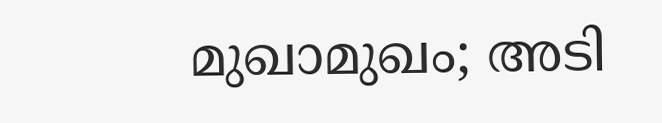മുഖാമുഖം; അടി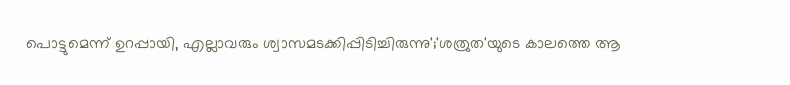പൊട്ടുമെന്ന് ഉറപ്പായി, എല്ലാവരും ശ്വാസമടക്കിപ്പിടിച്ചിരുന്നു';'ശത്രുത'യുടെ കാലത്തെ ആ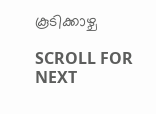കൂടിക്കാഴ്ച

SCROLL FOR NEXT